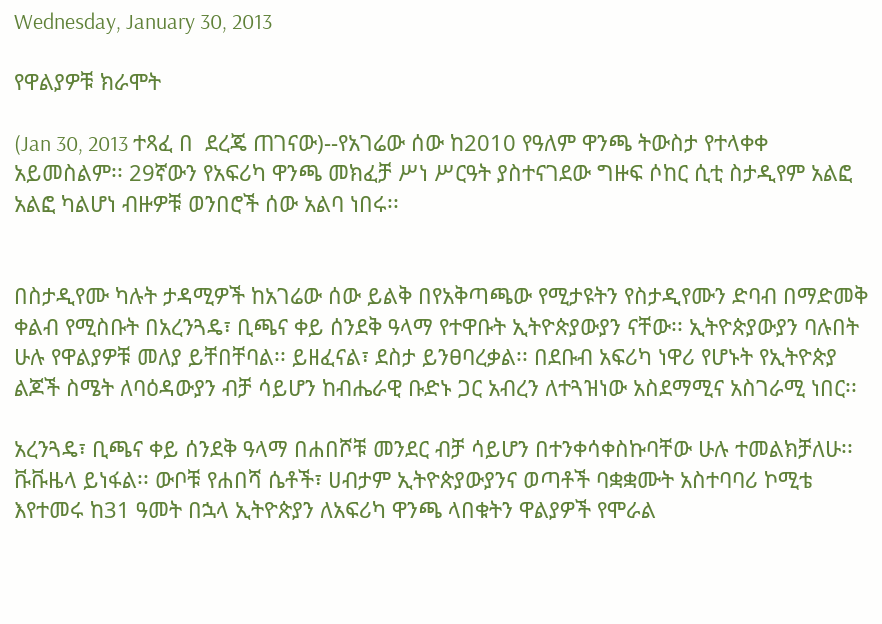Wednesday, January 30, 2013

የዋልያዎቹ ክራሞት

(Jan 30, 2013 ተጻፈ በ  ደረጄ ጠገናው)--የአገሬው ሰው ከ2010 የዓለም ዋንጫ ትውስታ የተላቀቀ አይመስልም፡፡ 29ኛውን የአፍሪካ ዋንጫ መክፈቻ ሥነ ሥርዓት ያስተናገደው ግዙፍ ሶከር ሲቲ ስታዲየም አልፎ አልፎ ካልሆነ ብዙዎቹ ወንበሮች ሰው አልባ ነበሩ፡፡


በስታዲየሙ ካሉት ታዳሚዎች ከአገሬው ሰው ይልቅ በየአቅጣጫው የሚታዩትን የስታዲየሙን ድባብ በማድመቅ ቀልብ የሚስቡት በአረንጓዴ፣ ቢጫና ቀይ ሰንደቅ ዓላማ የተዋቡት ኢትዮጵያውያን ናቸው፡፡ ኢትዮጵያውያን ባሉበት ሁሉ የዋልያዎቹ መለያ ይቸበቸባል፡፡ ይዘፈናል፣ ደስታ ይንፀባረቃል፡፡ በደቡብ አፍሪካ ነዋሪ የሆኑት የኢትዮጵያ ልጆች ስሜት ለባዕዳውያን ብቻ ሳይሆን ከብሔራዊ ቡድኑ ጋር አብረን ለተጓዝነው አስደማሚና አስገራሚ ነበር፡፡

አረንጓዴ፣ ቢጫና ቀይ ሰንደቅ ዓላማ በሐበሾቹ መንደር ብቻ ሳይሆን በተንቀሳቀስኩባቸው ሁሉ ተመልክቻለሁ፡፡ ቩቩዜላ ይነፋል፡፡ ውቦቹ የሐበሻ ሴቶች፣ ሀብታም ኢትዮጵያውያንና ወጣቶች ባቋቋሙት አስተባባሪ ኮሚቴ እየተመሩ ከ31 ዓመት በኋላ ኢትዮጵያን ለአፍሪካ ዋንጫ ላበቁትን ዋልያዎች የሞራል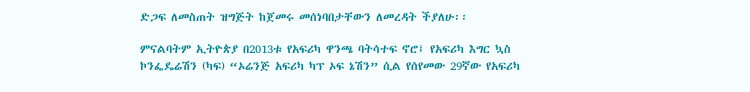ድጋፍ ለመስጠት ዝግጅት ከጀመሩ መሰነባበታቸውን ለመረዳት ችያለሁ፡፡

ምናልባትም ኢትዮጵያ በ2013ቱ የአፍሪካ ዋንጫ ባትሳተፍ ኖሮ፤ የአፍሪካ እግር ኳስ ኮንፌዴሬሽን (ካፍ) “ኦሬንጅ አፍሪካ ካፕ ኦፍ ኔሽን” ሲል የሰየመው 29ኛው የአፍሪካ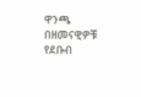ዋንጫ በዘመናዊዎቹ የደቡብ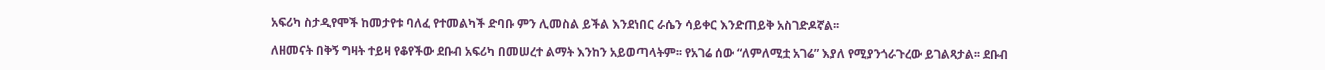አፍሪካ ስታዲየሞች ከመታየቱ ባለፈ የተመልካች ድባቡ ምን ሊመስል ይችል እንደነበር ራሴን ሳይቀር እንድጠይቅ አስገድዶኛል፡፡

ለዘመናት በቅኝ ግዛት ተይዛ የቆየችው ደቡብ አፍሪካ በመሠረተ ልማት እንከን አይወጣላትም፡፡ የአገሬ ሰው “ለምለሚቷ አገሬ” እያለ የሚያንጎራጉረው ይገልጻታል፡፡ ደቡብ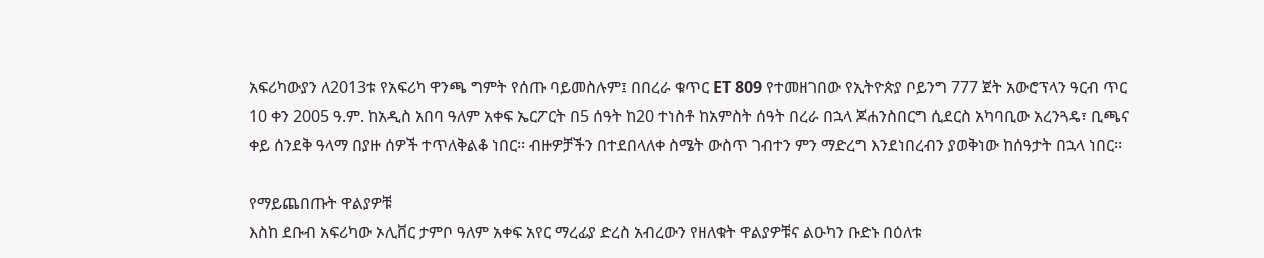አፍሪካውያን ለ2013ቱ የአፍሪካ ዋንጫ ግምት የሰጡ ባይመስሉም፤ በበረራ ቁጥር ET 809 የተመዘገበው የኢትዮጵያ ቦይንግ 777 ጀት አውሮፕላን ዓርብ ጥር 10 ቀን 2005 ዓ.ም. ከአዲስ አበባ ዓለም አቀፍ ኤርፖርት በ5 ሰዓት ከ20 ተነስቶ ከአምስት ሰዓት በረራ በኋላ ጆሐንስበርግ ሲደርስ አካባቢው አረንጓዴ፣ ቢጫና ቀይ ሰንደቅ ዓላማ በያዙ ሰዎች ተጥለቅልቆ ነበር፡፡ ብዙዎቻችን በተደበላለቀ ስሜት ውስጥ ገብተን ምን ማድረግ እንደነበረብን ያወቅነው ከሰዓታት በኋላ ነበር፡፡

የማይጨበጡት ዋልያዎቹ
እስከ ደቡብ አፍሪካው ኦሊቨር ታምቦ ዓለም አቀፍ አየር ማረፊያ ድረስ አብረውን የዘለቁት ዋልያዎቹና ልዑካን ቡድኑ በዕለቱ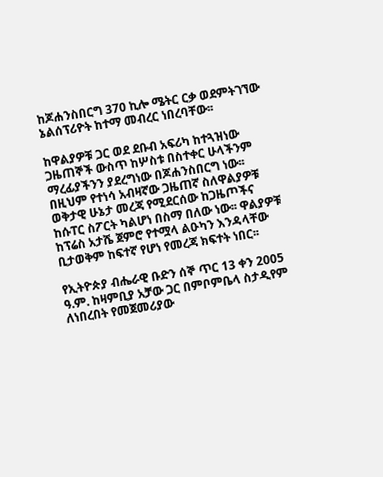ከጆሐንስበርግ 370 ኪሎ ሜትር ርቃ ወደምትገኘው ኔልሰፕሪዮት ከተማ መብረር ነበረባቸው፡፡

ከዋልያዎቹ ጋር ወደ ደቡብ አፍሪካ ከተጓዝነው ጋዜጠኞች ውስጥ ከሦስቱ በስተቀር ሁላችንም ማረፊያችንን ያደረግነው በጆሐንስበርግ ነው፡፡ በዚህም የተነሳ አብዛኛው ጋዜጠኛ ስለዋልያዎቹ ወቅታዊ ሁኔታ መረጃ የሚደርሰው ከጋዜጦችና ከሱፐር ስፖርት ካልሆነ በስማ በለው ነው፡፡ ዋልያዎቹ ከፕሬስ አታሼ ጀምሮ የተሟላ ልዑካን እንዳላቸው ቢታወቅም ከፍተኛ የሆነ የመረጃ ክፍተት ነበር፡፡

የኢትዮጵያ ብሔራዊ ቡድን ሰኞ ጥር 13 ቀን 2005 ዓ.ም. ከዛምቢያ አቻው ጋር በምቦምቤላ ስታዲየም ለነበረበት የመጀመሪያው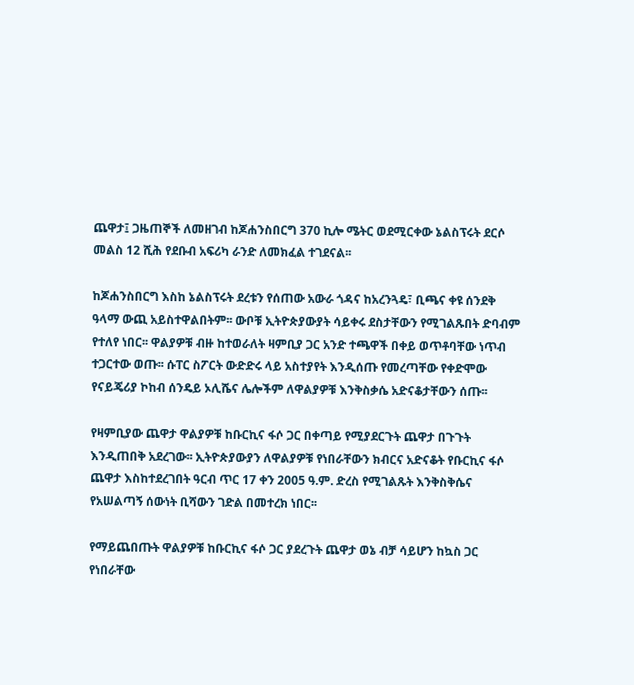ጨዋታ፤ ጋዜጠኞች ለመዘገብ ከጆሐንስበርግ 370 ኪሎ ሜትር ወደሚርቀው ኔልስፕሩት ደርሶ መልስ 12 ሺሕ የደቡብ አፍሪካ ራንድ ለመክፈል ተገደናል፡፡

ከጆሐንስበርግ እስከ ኔልስፕሩት ደረቱን የሰጠው አውራ ጎዳና ከአረንጓዴ፣ ቢጫና ቀዩ ሰንደቅ ዓላማ ውጪ አይስተዋልበትም፡፡ ውቦቹ ኢትዮጵያውያት ሳይቀሩ ደስታቸውን የሚገልጹበት ድባብም የተለየ ነበር፡፡ ዋልያዎቹ ብዙ ከተወራለት ዛምቢያ ጋር አንድ ተጫዋች በቀይ ወጥቶባቸው ነጥብ ተጋርተው ወጡ፡፡ ሱፐር ስፖርት ውድድሩ ላይ አስተያየት እንዲሰጡ የመረጣቸው የቀድሞው የናይጄሪያ ኮከብ ሰንዴይ ኦሊሼና ሌሎችም ለዋልያዎቹ እንቅስቃሴ አድናቆታቸውን ሰጡ፡፡

የዛምቢያው ጨዋታ ዋልያዎቹ ከቡርኪና ፋሶ ጋር በቀጣይ የሚያደርጉት ጨዋታ በጉጉት እንዲጠበቅ አደረገው፡፡ ኢትዮጵያውያን ለዋልያዎቹ የነበራቸውን ክብርና አድናቆት የቡርኪና ፋሶ ጨዋታ እስከተደረገበት ዓርብ ጥር 17 ቀን 2005 ዓ.ም. ድረስ የሚገልጹት እንቅስቅሴና የአሠልጣኝ ሰውነት ቢሻውን ገድል በመተረክ ነበር፡፡

የማይጨበጡት ዋልያዎቹ ከቡርኪና ፋሶ ጋር ያደረጉት ጨዋታ ወኔ ብቻ ሳይሆን ከኳስ ጋር የነበራቸው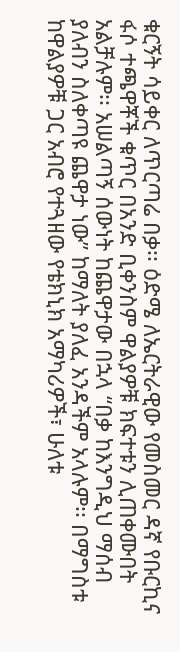ቁርኝት ሳይቀር ለጥርጣሬ በቃ፡፡ ዕድሜ ለኤርትራዊው የመስመር ዳኛ የቡርኪና ፋሶ ተጫዋቾች ቁጥር በአንድ ቢቀንስም ዋልያዎቹ ክፍተቱን ሊጠቀሙበት አልቻሉም፡፡ አሠልጣኝ ሰውነት ከጨዋታው በኋላ “በቃ ከእንግዲህ ማሰብ ያለብን ስለቀጣዩ ጨዋታ ነው” ከማለት ያለፈ አንዳችም አላሉም፡፡ በማግስቱ ከዋልያዎቹ ጋር አብሮ የተጓዘው የቴክኒክ አማካሪዎች፣ ሁለቱ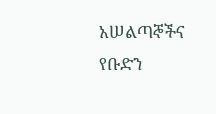አሠልጣኞችና የቡድን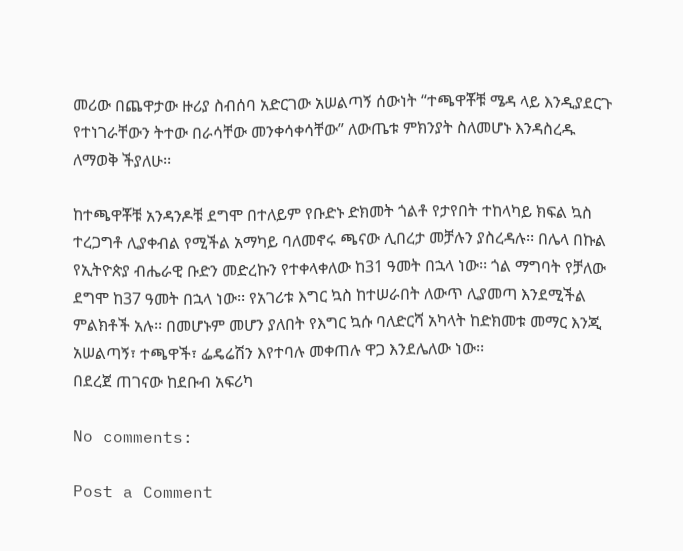መሪው በጨዋታው ዙሪያ ስብሰባ አድርገው አሠልጣኝ ሰውነት “ተጫዋቾቹ ሜዳ ላይ እንዲያደርጉ የተነገራቸውን ትተው በራሳቸው መንቀሳቀሳቸው” ለውጤቱ ምክንያት ስለመሆኑ እንዳስረዱ ለማወቅ ችያለሁ፡፡

ከተጫዋቾቹ አንዳንዶቹ ደግሞ በተለይም የቡድኑ ድክመት ጎልቶ የታየበት ተከላካይ ክፍል ኳስ ተረጋግቶ ሊያቀብል የሚችል አማካይ ባለመኖሩ ጫናው ሊበረታ መቻሉን ያስረዳሉ፡፡ በሌላ በኩል የኢትዮጵያ ብሔራዊ ቡድን መድረኩን የተቀላቀለው ከ31 ዓመት በኋላ ነው፡፡ ጎል ማግባት የቻለው ደግሞ ከ37 ዓመት በኋላ ነው፡፡ የአገሪቱ እግር ኳስ ከተሠራበት ለውጥ ሊያመጣ እንደሚችል ምልክቶች አሉ፡፡ በመሆኑም መሆን ያለበት የእግር ኳሱ ባለድርሻ አካላት ከድክመቱ መማር እንጂ አሠልጣኝ፣ ተጫዋች፣ ፌዴሬሽን እየተባሉ መቀጠሉ ዋጋ እንደሌለው ነው፡፡
በደረጀ ጠገናው ከደቡብ አፍሪካ

No comments:

Post a Comment